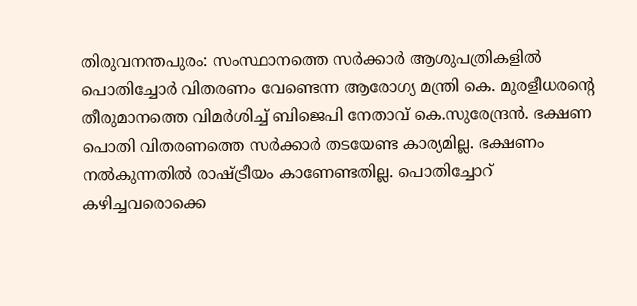തിരുവനന്തപുരം: സംസ്ഥാനത്തെ സർക്കാർ ആശുപത്രികളിൽ പൊതിച്ചോർ വിതരണം വേണ്ടെന്ന ആരോഗ്യ മന്ത്രി കെ. മുരളീധരന്റെ തീരുമാനത്തെ വിമർശിച്ച് ബിജെപി നേതാവ് കെ.സുരേന്ദ്രൻ. ഭക്ഷണ പൊതി വിതരണത്തെ സർക്കാർ തടയേണ്ട കാര്യമില്ല. ഭക്ഷണം നൽകുന്നതിൽ രാഷ്ട്രീയം കാണേണ്ടതില്ല. പൊതിച്ചോറ് കഴിച്ചവരൊക്കെ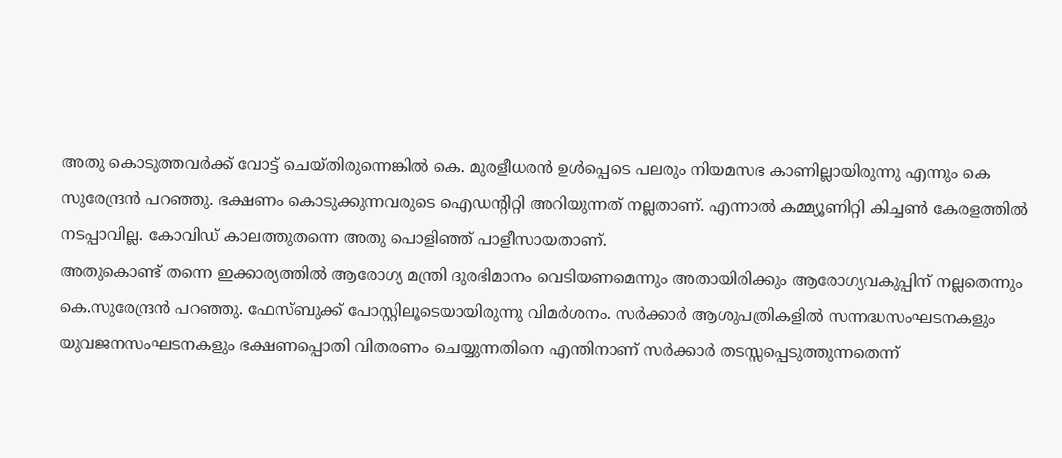അതു കൊടുത്തവർക്ക് വോട്ട് ചെയ്തിരുന്നെങ്കിൽ കെ. മുരളീധരൻ ഉൾപ്പെടെ പലരും നിയമസഭ കാണില്ലായിരുന്നു എന്നും കെ സുരേന്ദ്രൻ പറഞ്ഞു. ഭക്ഷണം കൊടുക്കുന്നവരുടെ ഐഡന്റിറ്റി അറിയുന്നത് നല്ലതാണ്. എന്നാൽ കമ്മ്യൂണിറ്റി കിച്ചൺ കേരളത്തിൽ നടപ്പാവില്ല. കോവിഡ് കാലത്തുതന്നെ അതു പൊളിഞ്ഞ് പാളീസായതാണ്.
അതുകൊണ്ട് തന്നെ ഇക്കാര്യത്തിൽ ആരോഗ്യ മന്ത്രി ദുരഭിമാനം വെടിയണമെന്നും അതായിരിക്കും ആരോഗ്യവകുപ്പിന് നല്ലതെന്നും കെ.സുരേന്ദ്രൻ പറഞ്ഞു. ഫേസ്ബുക്ക് പോസ്റ്റിലൂടെയായിരുന്നു വിമർശനം. സർക്കാർ ആശുപത്രികളിൽ സന്നദ്ധസംഘടനകളും യുവജനസംഘടനകളും ഭക്ഷണപ്പൊതി വിതരണം ചെയ്യുന്നതിനെ എന്തിനാണ് സർക്കാർ തടസ്സപ്പെടുത്തുന്നതെന്ന്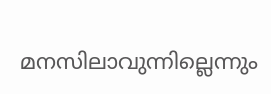മനസിലാവുന്നില്ലെന്നും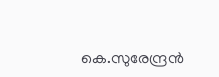കെ.സുരേന്ദ്രൻ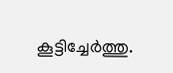കൂട്ടിച്ചേർത്തു.